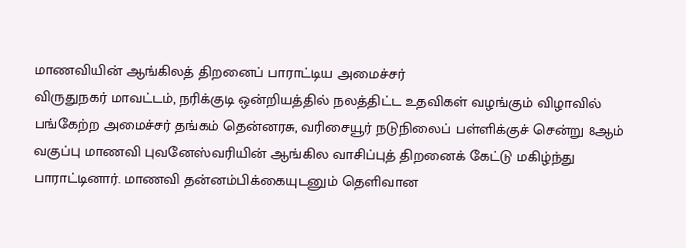மாணவியின் ஆங்கிலத் திறனைப் பாராட்டிய அமைச்சர்
விருதுநகர் மாவட்டம், நரிக்குடி ஒன்றியத்தில் நலத்திட்ட உதவிகள் வழங்கும் விழாவில் பங்கேற்ற அமைச்சர் தங்கம் தென்னரசு, வரிசையூர் நடுநிலைப் பள்ளிக்குச் சென்று 8ஆம் வகுப்பு மாணவி புவனேஸ்வரியின் ஆங்கில வாசிப்புத் திறனைக் கேட்டு மகிழ்ந்து பாராட்டினார். மாணவி தன்னம்பிக்கையுடனும் தெளிவான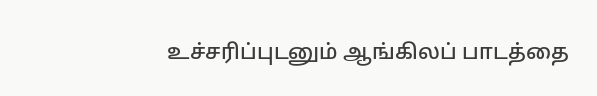உச்சரிப்புடனும் ஆங்கிலப் பாடத்தை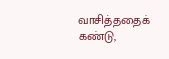வாசித்ததைக் கண்டு,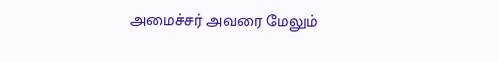அமைச்சர் அவரை மேலும்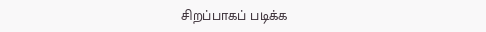சிறப்பாகப் படிக்க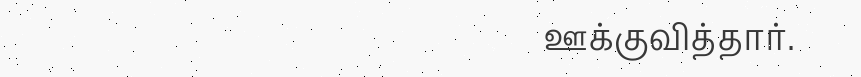ஊக்குவித்தார்.